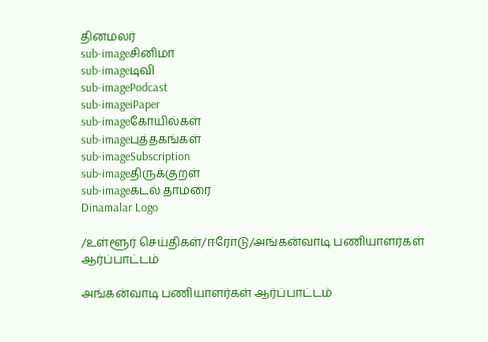தினமலர்
sub-imageசினிமா
sub-imageடிவி
sub-imagePodcast
sub-imageiPaper
sub-imageகோயில்கள்
sub-imageபுத்தகங்கள்
sub-imageSubscription
sub-imageதிருக்குறள்
sub-imageகடல் தாமரை
Dinamalar Logo

/உள்ளூர் செய்திகள்/ஈரோடு/அங்கன்வாடி பணியாளர்கள் ஆர்ப்பாட்டம்

அங்கன்வாடி பணியாளர்கள் ஆர்ப்பாட்டம்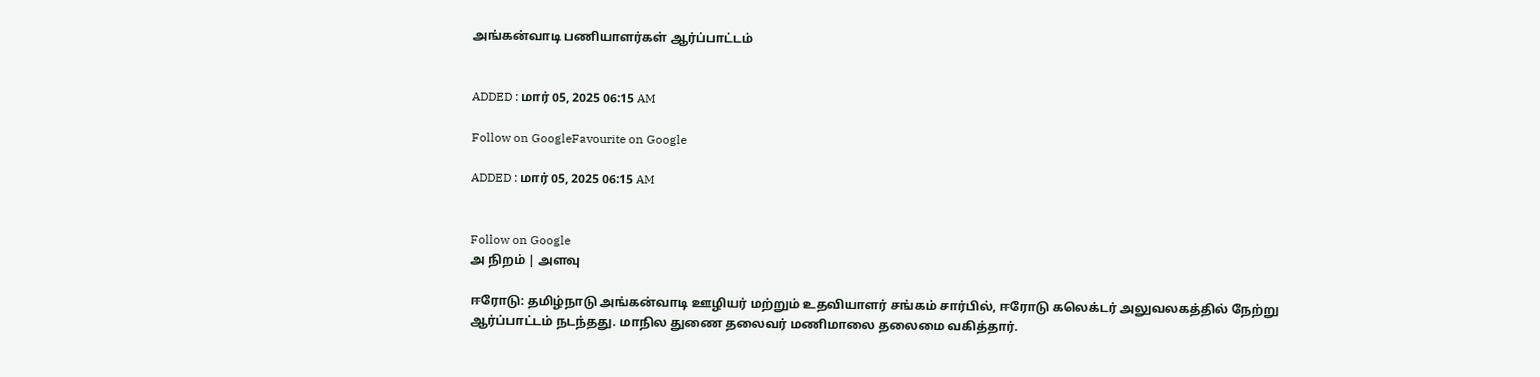அங்கன்வாடி பணியாளர்கள் ஆர்ப்பாட்டம்


ADDED : மார் 05, 2025 06:15 AM

Follow on GoogleFavourite on Google

ADDED : மார் 05, 2025 06:15 AM


Follow on Google
அ நிறம் | அளவு

ஈரோடு: தமிழ்நாடு அங்கன்வாடி ஊழியர் மற்றும் உதவியாளர் சங்கம் சார்பில், ஈரோடு கலெக்டர் அலுவலகத்தில் நேற்று ஆர்ப்பாட்டம் நடந்தது. மாநில துணை தலைவர் மணிமாலை தலைமை வகித்தார்.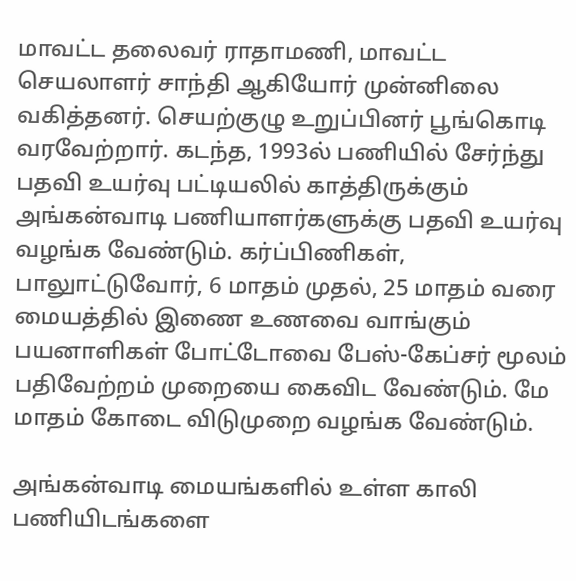மாவட்ட தலைவர் ராதாமணி, மாவட்ட செயலாளர் சாந்தி ஆகியோர் முன்னிலை வகித்தனர். செயற்குழு உறுப்பினர் பூங்கொடி வரவேற்றார். கடந்த, 1993ல் பணியில் சேர்ந்து பதவி உயர்வு பட்டியலில் காத்திருக்கும் அங்கன்வாடி பணியாளர்களுக்கு பதவி உயர்வு வழங்க வேண்டும். கர்ப்பிணிகள், பாலுாட்டுவோர், 6 மாதம் முதல், 25 மாதம் வரை மையத்தில் இணை உணவை வாங்கும் பயனாளிகள் போட்டோவை பேஸ்-கேப்சர் மூலம் பதிவேற்றம் முறையை கைவிட வேண்டும். மே மாதம் கோடை விடுமுறை வழங்க வேண்டும்.

அங்கன்வாடி மையங்களில் உள்ள காலி பணியிடங்களை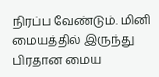நிரப்ப வேண்டும். மினி மையத்தில் இருந்து பிரதான மைய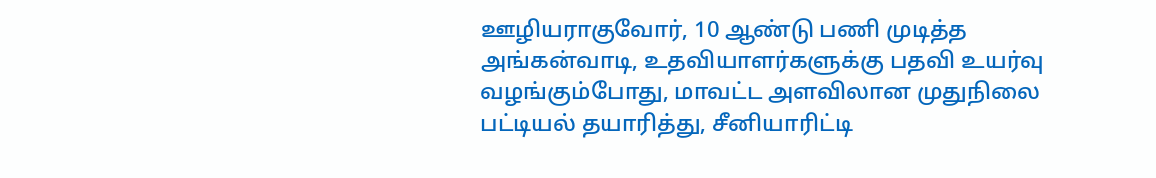ஊழியராகுவோர், 10 ஆண்டு பணி முடித்த அங்கன்வாடி, உதவியாளர்களுக்கு பதவி உயர்வு வழங்கும்போது, மாவட்ட அளவிலான முதுநிலை பட்டியல் தயாரித்து, சீனியாரிட்டி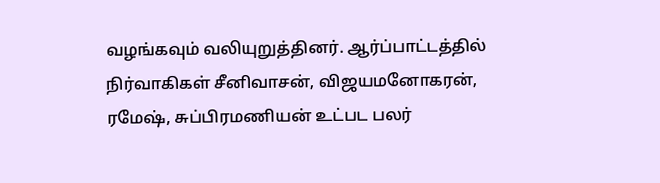வழங்கவும் வலியுறுத்தினர். ஆர்ப்பாட்டத்தில் நிர்வாகிகள் சீனிவாசன், விஜயமனோகரன், ரமேஷ், சுப்பிரமணியன் உட்பட பலர்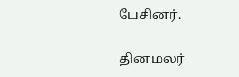பேசினர்.

தினமலர்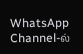WhatsApp Channel-ல்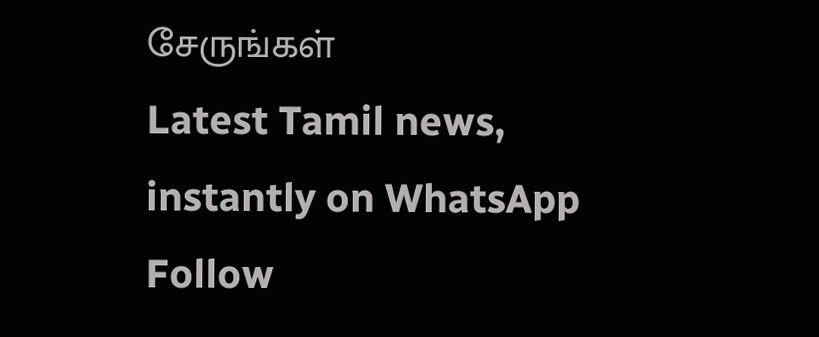சேருங்கள்
Latest Tamil news, instantly on WhatsApp
Follow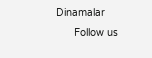Dinamalar
      Follow us